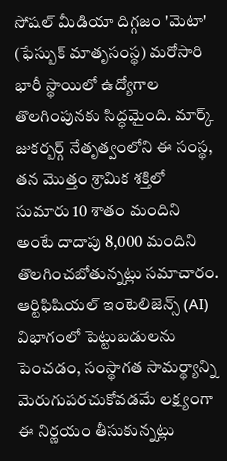సోషల్ మీడియా దిగ్గజం 'మెటా' (ఫేస్బుక్ మాతృసంస్థ) మరోసారి భారీ స్థాయిలో ఉద్యోగాల తొలగింపునకు సిద్ధమైంది. మార్క్ జుకర్బర్గ్ నేతృత్వంలోని ఈ సంస్థ, తన మొత్తం శ్రామిక శక్తిలో సుమారు 10 శాతం మందిని అంటే దాదాపు 8,000 మందిని తొలగించబోతున్నట్లు సమాచారం. ఆర్టిఫిషియల్ ఇంటెలిజెన్స్ (AI) విభాగంలో పెట్టుబడులను పెంచడం, సంస్థాగత సామర్థ్యాన్ని మెరుగుపరచుకోవడమే లక్ష్యంగా ఈ నిర్ణయం తీసుకున్నట్లు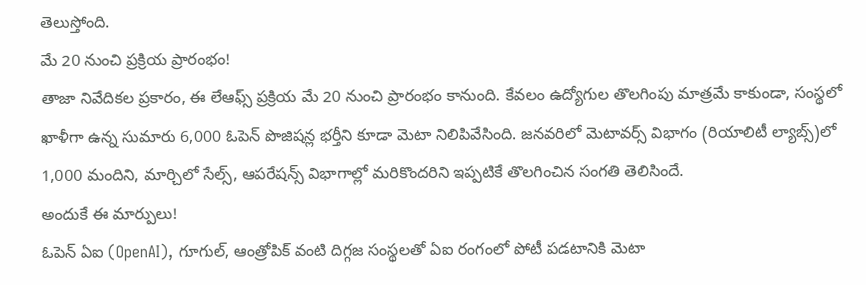తెలుస్తోంది.
మే 20 నుంచి ప్రక్రియ ప్రారంభం!
తాజా నివేదికల ప్రకారం, ఈ లేఆఫ్స్ ప్రక్రియ మే 20 నుంచి ప్రారంభం కానుంది. కేవలం ఉద్యోగుల తొలగింపు మాత్రమే కాకుండా, సంస్థలో ఖాళీగా ఉన్న సుమారు 6,000 ఓపెన్ పొజిషన్ల భర్తీని కూడా మెటా నిలిపివేసింది. జనవరిలో మెటావర్స్ విభాగం (రియాలిటీ ల్యాబ్స్)లో 1,000 మందిని, మార్చిలో సేల్స్, ఆపరేషన్స్ విభాగాల్లో మరికొందరిని ఇప్పటికే తొలగించిన సంగతి తెలిసిందే.
అందుకే ఈ మార్పులు!
ఓపెన్ ఏఐ (OpenAI), గూగుల్, ఆంత్రోపిక్ వంటి దిగ్గజ సంస్థలతో ఏఐ రంగంలో పోటీ పడటానికి మెటా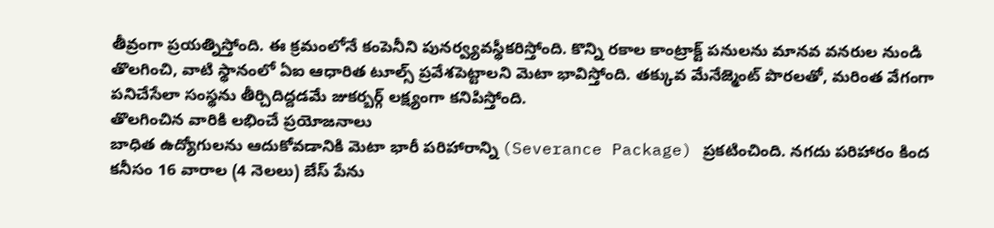తీవ్రంగా ప్రయత్నిస్తోంది. ఈ క్రమంలోనే కంపెనీని పునర్వ్యవస్థీకరిస్తోంది. కొన్ని రకాల కాంట్రాక్ట్ పనులను మానవ వనరుల నుండి తొలగించి, వాటి స్థానంలో ఏఐ ఆధారిత టూల్స్ ప్రవేశపెట్టాలని మెటా భావిస్తోంది. తక్కువ మేనేజ్మెంట్ పొరలతో, మరింత వేగంగా పనిచేసేలా సంస్థను తీర్చిదిద్దడమే జుకర్బర్గ్ లక్ష్యంగా కనిపిస్తోంది.
తొలగించిన వారికి లభించే ప్రయోజనాలు
బాధిత ఉద్యోగులను ఆదుకోవడానికి మెటా భారీ పరిహారాన్ని (Severance Package) ప్రకటించింది. నగదు పరిహారం కింద కనీసం 16 వారాల (4 నెలలు) బేస్ పేను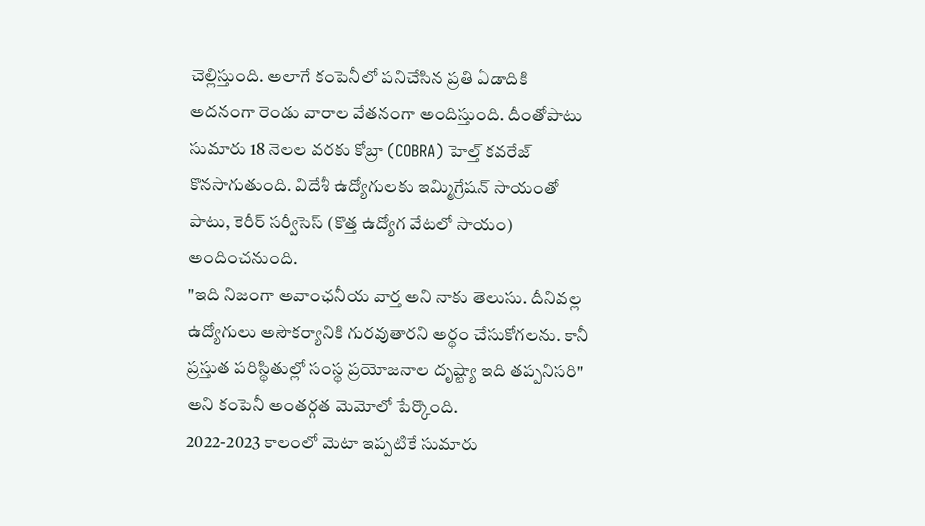చెల్లిస్తుంది. అలాగే కంపెనీలో పనిచేసిన ప్రతి ఏడాదికి అదనంగా రెండు వారాల వేతనంగా అందిస్తుంది. దీంతోపాటు సుమారు 18 నెలల వరకు కోబ్రా (COBRA) హెల్త్ కవరేజ్ కొనసాగుతుంది. విదేశీ ఉద్యోగులకు ఇమ్మిగ్రేషన్ సాయంతో పాటు, కెరీర్ సర్వీసెస్ (కొత్త ఉద్యోగ వేటలో సాయం) అందించనుంది.
"ఇది నిజంగా అవాంఛనీయ వార్త అని నాకు తెలుసు. దీనివల్ల ఉద్యోగులు అసౌకర్యానికి గురవుతారని అర్థం చేసుకోగలను. కానీ ప్రస్తుత పరిస్థితుల్లో సంస్థ ప్రయోజనాల దృష్ట్యా ఇది తప్పనిసరి" అని కంపెనీ అంతర్గత మెమోలో పేర్కొంది.
2022-2023 కాలంలో మెటా ఇప్పటికే సుమారు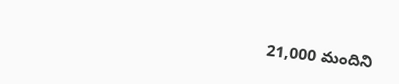21,000 మందిని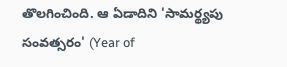తొలగించింది. ఆ ఏడాదిని 'సామర్థ్యపు సంవత్సరం' (Year of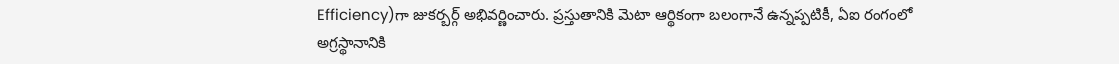Efficiency)గా జుకర్బర్గ్ అభివర్ణించారు. ప్రస్తుతానికి మెటా ఆర్థికంగా బలంగానే ఉన్నప్పటికీ, ఏఐ రంగంలో అగ్రస్థానానికి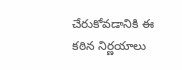చేరుకోవడానికి ఈ కఠిన నిర్ణయాలు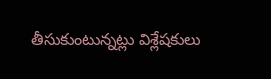తీసుకుంటున్నట్లు విశ్లేషకులు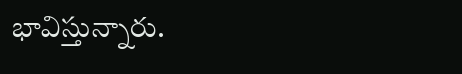భావిస్తున్నారు.